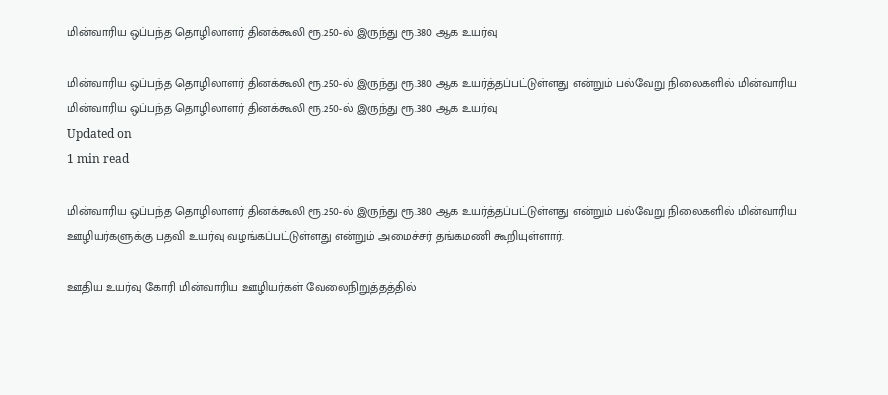மின்வாரிய ஒப்பந்த தொழிலாளர் தினக்கூலி ரூ.250-ல் இருந்து ரூ.380 ஆக உயர்வு

மின்வாரிய ஒப்பந்த தொழிலாளர் தினக்கூலி ரூ.250-ல் இருந்து ரூ.380 ஆக உயர்த்தப்பட்டுள்ளது என்றும் பல்வேறு நிலைகளில் மின்வாரிய
மின்வாரிய ஒப்பந்த தொழிலாளர் தினக்கூலி ரூ.250-ல் இருந்து ரூ.380 ஆக உயர்வு
Updated on
1 min read

மின்வாரிய ஒப்பந்த தொழிலாளர் தினக்கூலி ரூ.250-ல் இருந்து ரூ.380 ஆக உயர்த்தப்பட்டுள்ளது என்றும் பல்வேறு நிலைகளில் மின்வாரிய ஊழியர்களுக்கு பதவி உயர்வு வழங்கப்பட்டுள்ளது என்றும் அமைச்சர் தங்கமணி கூறியுள்ளார்.

ஊதிய உயர்வு கோரி மின்வாரிய ஊழியர்கள் வேலைநிறுத்தத்தில்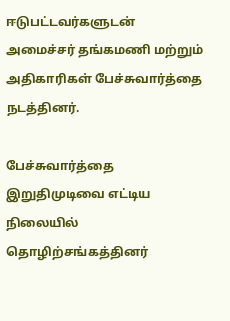ஈடுபட்டவர்களுடன் அமைச்சர் தங்கமணி மற்றும் அதிகாரிகள் பேச்சுவார்த்தை நடத்தினர்.

பேச்சுவார்த்தை இறுதிமுடிவை எட்டிய நிலையில் தொழிற்சங்கத்தினர்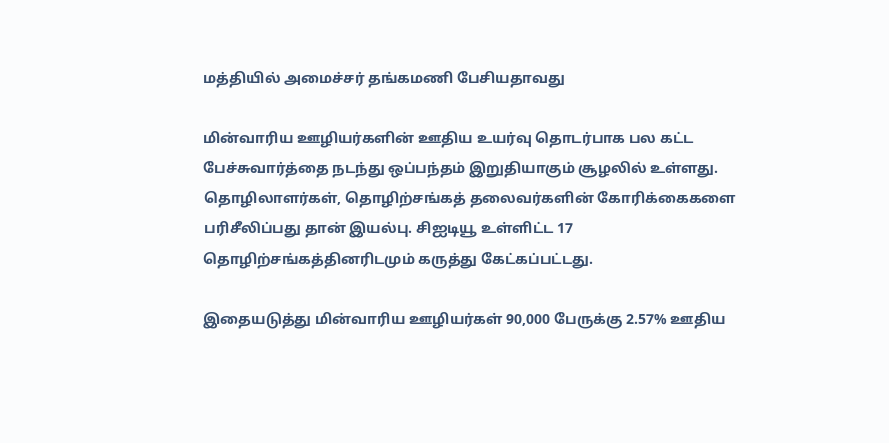மத்தியில் அமைச்சர் தங்கமணி பேசியதாவது

மின்வாரிய ஊழியர்களின் ஊதிய உயர்வு தொடர்பாக பல கட்ட பேச்சுவார்த்தை நடந்து ஒப்பந்தம் இறுதியாகும் சூழலில் உள்ளது. தொழிலாளர்கள், தொழிற்சங்கத் தலைவர்களின் கோரிக்கைகளை பரிசீலிப்பது தான் இயல்பு. சிஐடியூ உள்ளிட்ட 17 தொழிற்சங்கத்தினரிடமும் கருத்து கேட்கப்பட்டது.

இதையடுத்து மின்வாரிய ஊழியர்கள் 90,000 பேருக்கு 2.57% ஊதிய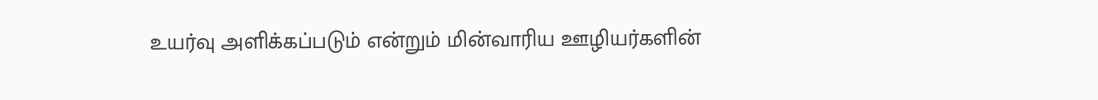உயர்வு அளிக்கப்படும் என்றும் மின்வாரிய ஊழியர்களின்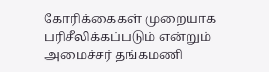கோரிக்கைகள் முறையாக பரிசீலிக்கப்படும் என்றும் அமைச்சர் தங்கமணி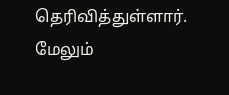தெரிவித்துள்ளார். மேலும்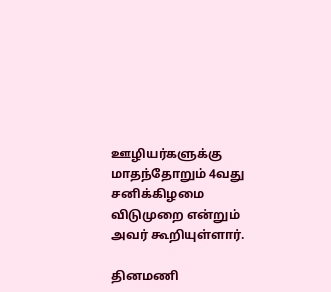ஊழியர்களுக்கு மாதந்தோறும் 4வது சனிக்கிழமை விடுமுறை என்றும் அவர் கூறியுள்ளார்.

தினமணி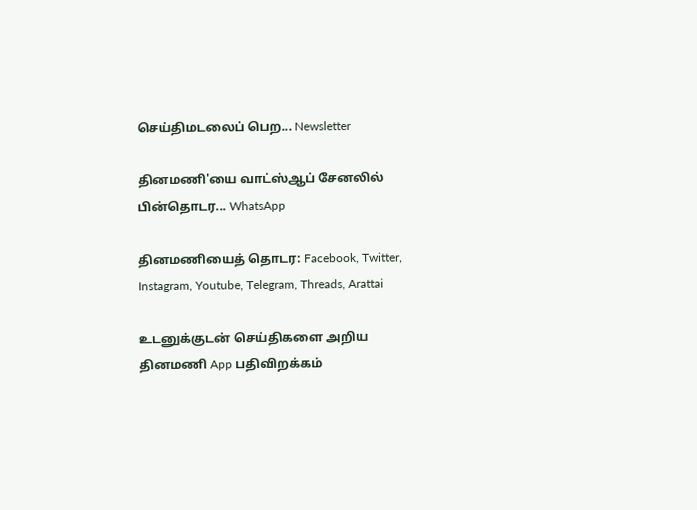செய்திமடலைப் பெற... Newsletter

தினமணி'யை வாட்ஸ்ஆப் சேனலில் பின்தொடர... WhatsApp

தினமணியைத் தொடர: Facebook, Twitter, Instagram, Youtube, Telegram, Threads, Arattai

உடனுக்குடன் செய்திகளை அறிய தினமணி App பதிவிறக்கம்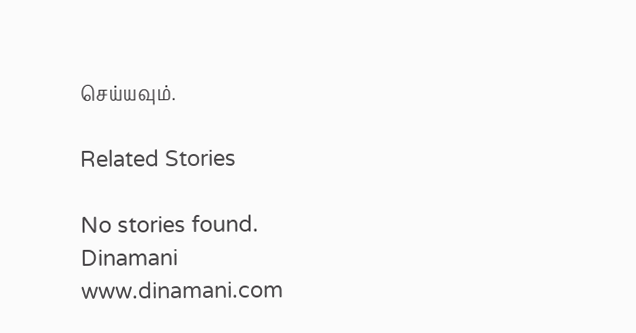செய்யவும்.

Related Stories

No stories found.
Dinamani
www.dinamani.com